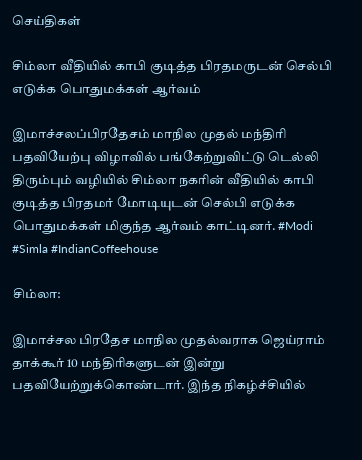செய்திகள்

சிம்லா வீதியில் காபி குடித்த பிரதமருடன் செல்பி எடுக்க பொதுமக்கள் ஆர்வம்

இமாச்சலப்பிரதேசம் மாநில முதல் மந்திரி பதவியேற்பு விழாவில் பங்கேற்றுவிட்டு டெல்லி திரும்பும் வழியில் சிம்லா நகரின் வீதியில் காபி குடித்த பிரதமர் மோடியுடன் செல்பி எடுக்க பொதுமக்கள் மிகுந்த ஆர்வம் காட்டினர். #Modi #Simla #IndianCoffeehouse

சிம்லா:

இமாச்சல பிரதேச மாநில முதல்வராக ஜெய்ராம் தாக்கூர் 10 மந்திரிகளுடன் இன்று பதவியேற்றுக்கொண்டார். இந்த நிகழ்ச்சியில்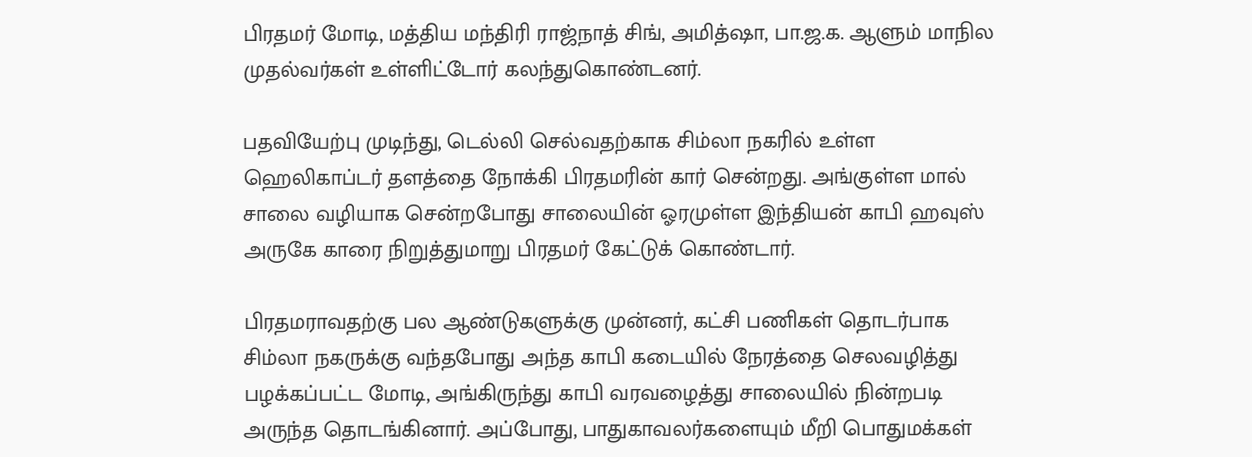பிரதமர் மோடி, மத்திய மந்திரி ராஜ்நாத் சிங், அமித்ஷா, பா.ஜ.க. ஆளும் மாநில முதல்வர்கள் உள்ளிட்டோர் கலந்துகொண்டனர்.

பதவியேற்பு முடிந்து, டெல்லி செல்வதற்காக சிம்லா நகரில் உள்ள ஹெலிகாப்டர் தளத்தை நோக்கி பிரதமரின் கார் சென்றது. அங்குள்ள மால் சாலை வழியாக சென்றபோது சாலையின் ஓரமுள்ள இந்தியன் காபி ஹவுஸ் அருகே காரை நிறுத்துமாறு பிரதமர் கேட்டுக் கொண்டார்.

பிரதமராவதற்கு பல ஆண்டுகளுக்கு முன்னர், கட்சி பணிகள் தொடர்பாக சிம்லா நகருக்கு வந்தபோது அந்த காபி கடையில் நேரத்தை செலவழித்து பழக்கப்பட்ட மோடி, அங்கிருந்து காபி வரவழைத்து சாலையில் நின்றபடி அருந்த தொடங்கினார். அப்போது, பாதுகாவலர்களையும் மீறி பொதுமக்கள்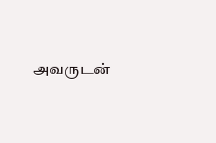அவருடன்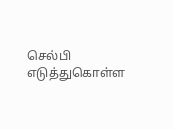செல்பி எடுத்துகொள்ள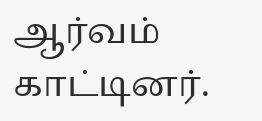ஆர்வம் காட்டினர்.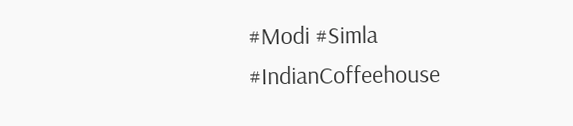#Modi #Simla #IndianCoffeehouse